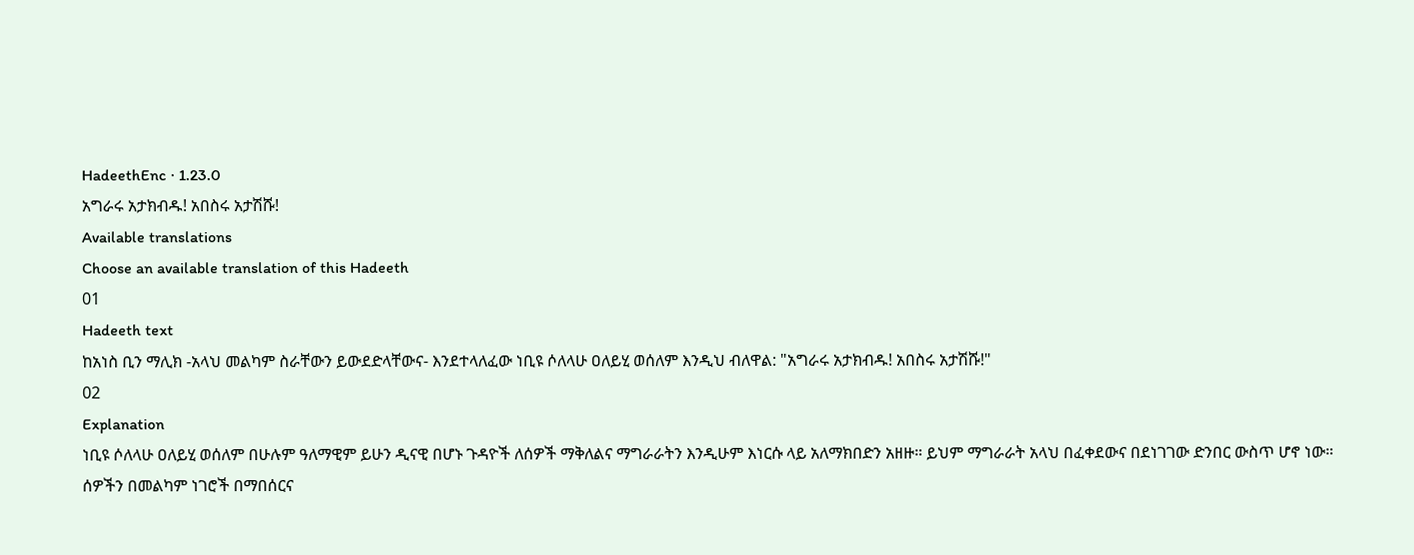HadeethEnc · 1.23.0
አግራሩ አታክብዱ! አበስሩ አታሽሹ!
Available translations
Choose an available translation of this Hadeeth
01
Hadeeth text
ከአነስ ቢን ማሊክ -አላህ መልካም ስራቸውን ይውደድላቸውና- እንደተላለፈው ነቢዩ ሶለላሁ ዐለይሂ ወሰለም እንዲህ ብለዋል: "አግራሩ አታክብዱ! አበስሩ አታሽሹ!"
02
Explanation
ነቢዩ ሶለላሁ ዐለይሂ ወሰለም በሁሉም ዓለማዊም ይሁን ዲናዊ በሆኑ ጉዳዮች ለሰዎች ማቅለልና ማግራራትን እንዲሁም እነርሱ ላይ አለማክበድን አዘዙ። ይህም ማግራራት አላህ በፈቀደውና በደነገገው ድንበር ውስጥ ሆኖ ነው።
ሰዎችን በመልካም ነገሮች በማበሰርና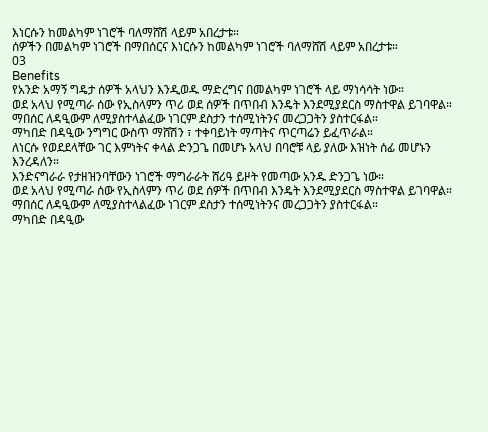እነርሱን ከመልካም ነገሮች ባለማሸሽ ላይም አበረታቱ።
ሰዎችን በመልካም ነገሮች በማበሰርና እነርሱን ከመልካም ነገሮች ባለማሸሽ ላይም አበረታቱ።
03
Benefits
የአንድ አማኝ ግዴታ ሰዎች አላህን እንዲወዱ ማድረግና በመልካም ነገሮች ላይ ማነሳሳት ነው።
ወደ አላህ የሚጣራ ሰው የኢስላምን ጥሪ ወደ ሰዎች በጥበብ እንዴት እንደሚያደርስ ማስተዋል ይገባዋል።
ማበሰር ለዳዒውም ለሚያስተላልፈው ነገርም ደስታን ተሰሚነትንና መረጋጋትን ያስተርፋል።
ማካበድ በዳዒው ንግግር ውስጥ ማሸሽን ፣ ተቀባይነት ማጣትና ጥርጣሬን ይፈጥራል።
ለነርሱ የወደደላቸው ገር እምነትና ቀላል ድንጋጌ በመሆኑ አላህ በባሮቹ ላይ ያለው እዝነት ሰፊ መሆኑን እንረዳለን።
እንድናግራራ የታዘዝንባቸውን ነገሮች ማግራራት ሸሪዓ ይዞት የመጣው አንዱ ድንጋጌ ነው።
ወደ አላህ የሚጣራ ሰው የኢስላምን ጥሪ ወደ ሰዎች በጥበብ እንዴት እንደሚያደርስ ማስተዋል ይገባዋል።
ማበሰር ለዳዒውም ለሚያስተላልፈው ነገርም ደስታን ተሰሚነትንና መረጋጋትን ያስተርፋል።
ማካበድ በዳዒው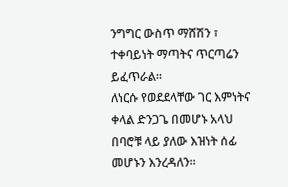ንግግር ውስጥ ማሸሽን ፣ ተቀባይነት ማጣትና ጥርጣሬን ይፈጥራል።
ለነርሱ የወደደላቸው ገር እምነትና ቀላል ድንጋጌ በመሆኑ አላህ በባሮቹ ላይ ያለው እዝነት ሰፊ መሆኑን እንረዳለን።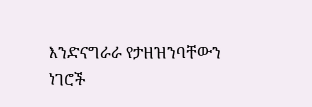እንድናግራራ የታዘዝንባቸውን ነገሮች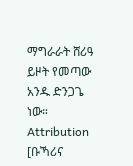ማግራራት ሸሪዓ ይዞት የመጣው አንዱ ድንጋጌ ነው።
Attribution
[ቡኻሪና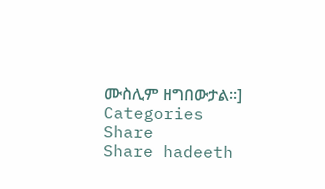ሙስሊም ዘግበውታል።]
Categories
Share
Share hadeeth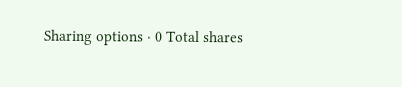Sharing options · 0 Total shares